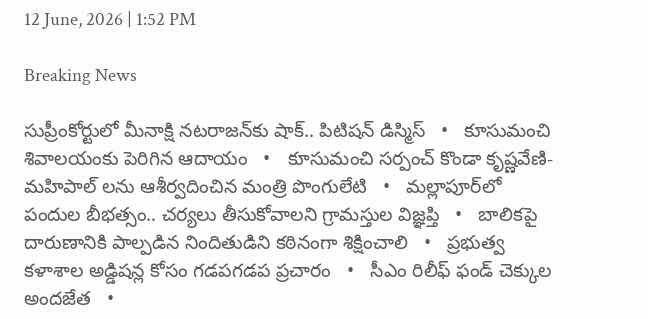12 June, 2026 | 1:52 PM

Breaking News

సుప్రీంకోర్టులో మీనాక్షి నటరాజన్‌కు షాక్.. పిటిషన్ డిస్మిస్   •   కూసుమంచి శివాలయంకు పెరిగిన ఆదాయం   •   కూసుమంచి సర్పంచ్ కొండా కృష్ణవేణి-మహిపాల్ లను ఆశీర్వదించిన మంత్రి పొంగులేటి   •   మల్లాపూర్‌లో పందుల బీభత్సం.. చర్యలు తీసుకోవాలని గ్రామస్తుల విజ్ఞప్తి   •   బాలికపై దారుణానికి పాల్పడిన నిందితుడిని కఠినంగా శిక్షించాలి   •   ప్రభుత్వ కళాశాల అడ్డిషన్ల కోసం గడపగడప ప్రచారం   •   సీఎం రిలీఫ్ ఫండ్ చెక్కుల అందజేత   •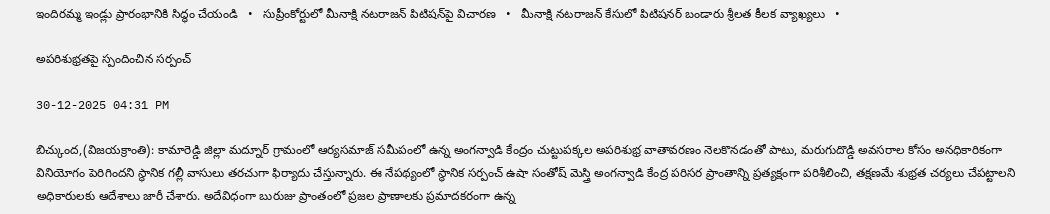ఇందిరమ్మ ఇండ్లు ప్రారంభానికి సిద్ధం చేయండి   •   సుప్రీంకోర్టులో మీనాక్షి నటరాజన్ పిటిషన్‌పై విచారణ   •   మీనాక్షి నటరాజన్ కేసులో పిటిషనర్ బండారు శ్రీలత కీలక వ్యాఖ్యలు   •

అపరిశుభ్రతపై స్పందించిన సర్పంచ్

30-12-2025 04:31 PM

బిచ్కుంద,(విజయక్రాంతి): కామారెడ్డి జిల్లా మద్నూర్ గ్రామంలో ఆర్యసమాజ్ సమీపంలో ఉన్న అంగన్వాడి కేంద్రం చుట్టుపక్కల అపరిశుభ్ర వాతావరణం నెలకొనడంతో పాటు, మరుగుదొడ్డి అవసరాల కోసం అనధికారికంగా వినియోగం పెరిగిందని స్థానిక గల్లీ వాసులు తరచుగా ఫిర్యాదు చేస్తున్నారు. ఈ నేపథ్యంలో స్థానిక సర్పంచ్ ఉషా సంతోష్ మెస్త్రి అంగన్వాడి కేంద్ర పరిసర ప్రాంతాన్ని ప్రత్యక్షంగా పరిశీలించి, తక్షణమే శుభ్రత చర్యలు చేపట్టాలని అధికారులకు ఆదేశాలు జారీ చేశారు. అదేవిధంగా బురుజు ప్రాంతంలో ప్రజల ప్రాణాలకు ప్రమాదకరంగా ఉన్న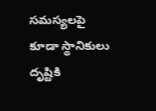సమస్యలపై కూడా స్థానికులు దృష్టికి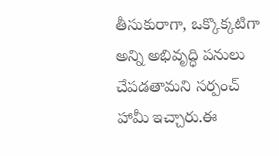తీసుకురాగా, ఒక్కొక్కటిగా అన్ని అభివృద్ధి పనులు చేపడతామని సర్పంచ్ హామీ ఇచ్చారు.ఈ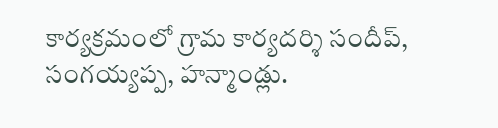కార్యక్రమంలో గ్రామ కార్యదర్శి సందీప్, సంగయ్యప్ప, హన్మాండ్లు.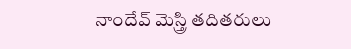నాందేవ్ మెస్త్రి తదితరులు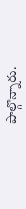పాల్గొన్నారు.